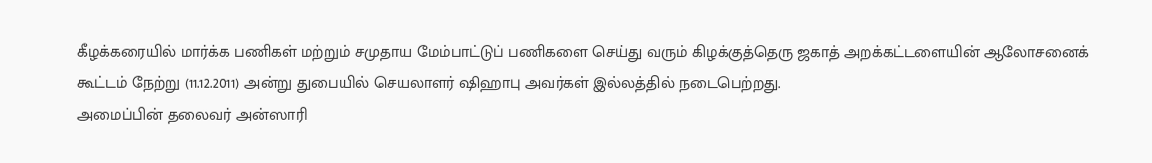கீழக்கரையில் மார்க்க பணிகள் மற்றும் சமுதாய மேம்பாட்டுப் பணிகளை செய்து வரும் கிழக்குத்தெரு ஜகாத் அறக்கட்டளையின் ஆலோசனைக் கூட்டம் நேற்று (11.12.2011) அன்று துபையில் செயலாளர் ஷிஹாபு அவர்கள் இல்லத்தில் நடைபெற்றது.
அமைப்பின் தலைவர் அன்ஸாரி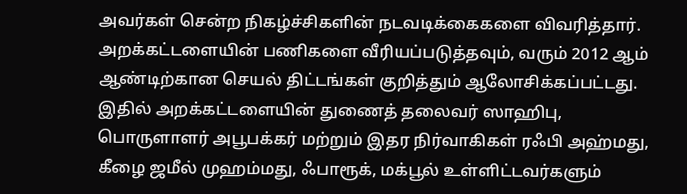அவர்கள் சென்ற நிகழ்ச்சிகளின் நடவடிக்கைகளை விவரித்தார். அறக்கட்டளையின் பணிகளை வீரியப்படுத்தவும், வரும் 2012 ஆம் ஆண்டிற்கான செயல் திட்டங்கள் குறித்தும் ஆலோசிக்கப்பட்டது.
இதில் அறக்கட்டளையின் துணைத் தலைவர் ஸாஹிபு, பொருளாளர் அபூபக்கர் மற்றும் இதர நிர்வாகிகள் ரஃபி அஹ்மது, கீழை ஜமீல் முஹம்மது, ஃபாரூக், மக்பூல் உள்ளிட்டவர்களும்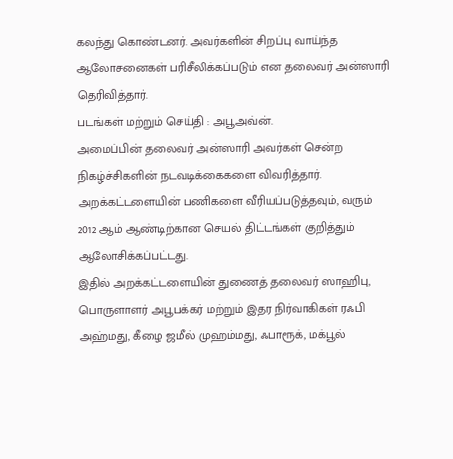கலந்து கொண்டனர். அவர்களின் சிறப்பு வாய்ந்த ஆலோசனைகள் பரிசீலிக்கப்படும் என தலைவர் அன்ஸாரி தெரிவித்தார்.
படங்கள் மற்றும் செய்தி : அபூஅவ்ன்.
அமைப்பின் தலைவர் அன்ஸாரி அவர்கள் சென்ற நிகழ்ச்சிகளின் நடவடிக்கைகளை விவரித்தார். அறக்கட்டளையின் பணிகளை வீரியப்படுத்தவும், வரும் 2012 ஆம் ஆண்டிற்கான செயல் திட்டங்கள் குறித்தும் ஆலோசிக்கப்பட்டது.
இதில் அறக்கட்டளையின் துணைத் தலைவர் ஸாஹிபு, பொருளாளர் அபூபக்கர் மற்றும் இதர நிர்வாகிகள் ரஃபி அஹ்மது, கீழை ஜமீல் முஹம்மது, ஃபாரூக், மக்பூல்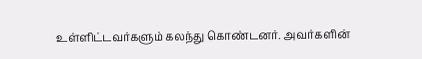உள்ளிட்டவர்களும் கலந்து கொண்டனர். அவர்களின்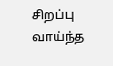சிறப்பு வாய்ந்த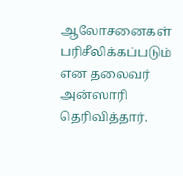ஆலோசனைகள் பரிசீலிக்கப்படும் என தலைவர் அன்ஸாரி தெரிவித்தார்.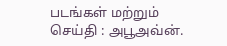படங்கள் மற்றும் செய்தி : அபூஅவ்ன்.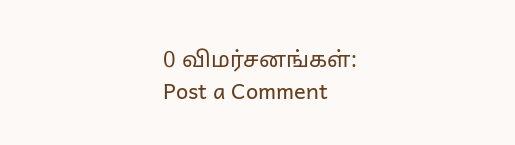0 விமர்சனங்கள்:
Post a Comment